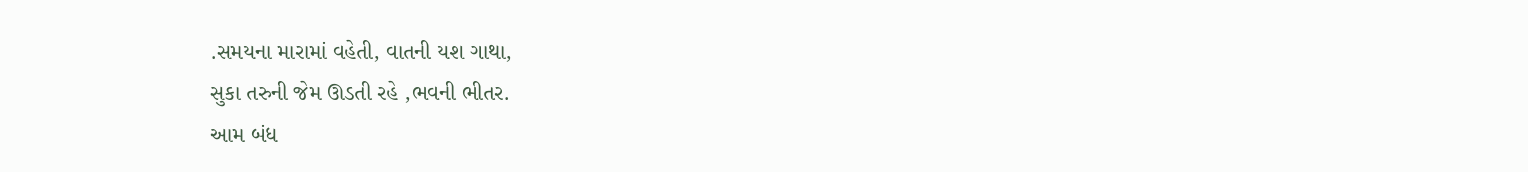.સમયના મારામાં વહેતી, વાતની યશ ગાથા,
સુકા તરુની જેમ ઊડતી રહે ,ભવની ભીતર.
આમ બંધ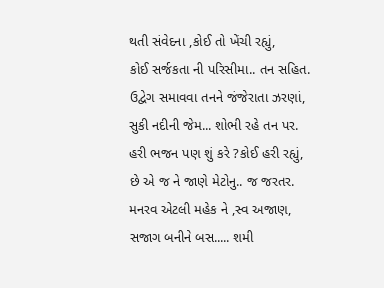થતી સંવેદના ,કોઈ તો ખેંચી રહ્યું,
કોઈ સર્જકતા ની પરિસીમા.. તન સહિત.
ઉદ્વેગ સમાવવા તનને જંજેરાતા ઝરણાં,
સુકી નદીની જેમ... શોભી રહે તન પર.
હરી ભજન પણ શું કરે ?કોઈ હરી રહ્યું,
છે એ જ ને જાણે મેટોનુ.. જ જરતર.
મનરવ એટલી મહેક ને ,સ્વ અજાણ,
સજાગ બનીને બસ..... શમી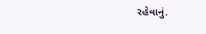રહેવાનું.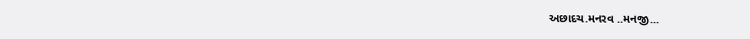અછાદચ.મનરવ ..મનજી...